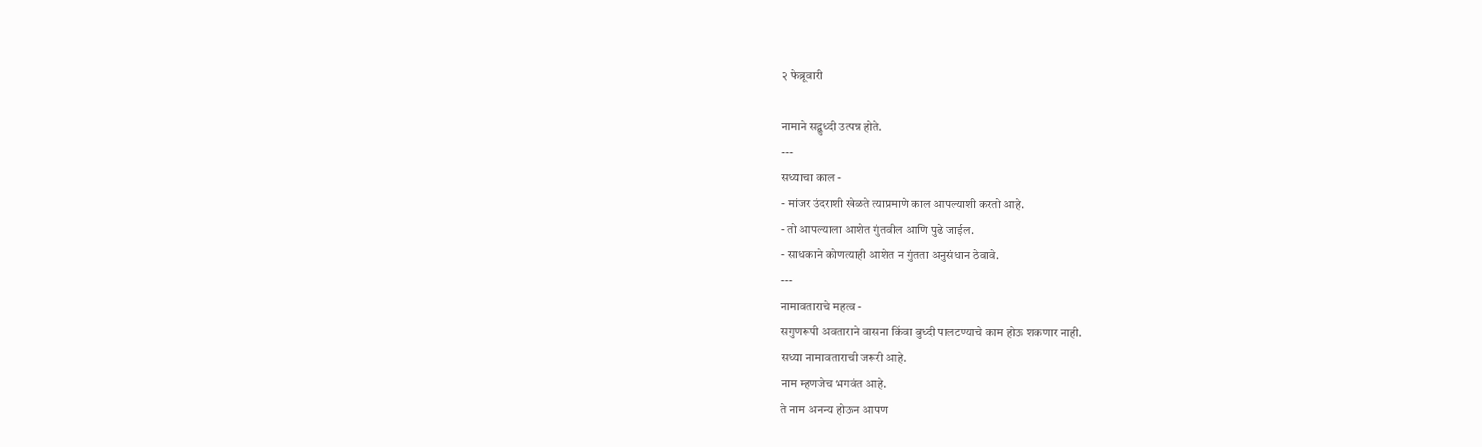२ फेब्रूवारी

नामाने सद्बुध्दी उत्पन्न होते.
---
सध्याचा काल -
- मांजर उंदराशी खेळते त्याप्रमाणे काल आपल्याशी करतो आहे.
- तो आपल्याला आशेत गुंतवील आणि पुढे जाईल.
- साधकाने कोणत्याही आशेत न गुंतता अनुसंधान ठेवावे.
---
नामावताराचे महत्व -
सगुणरूपी अवताराने वासना किंवा बुध्दी पालटण्याचे काम होऊ शकणार नाही.
सध्या नामावताराची जरूरी आहे.
नाम म्हणजेच भगवंत आहे.
ते नाम अनन्य होऊन आपण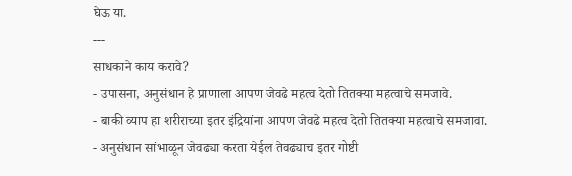घेऊ या.
---
साधकाने काय करावे?
- उपासना, अनुसंधान हे प्राणाला आपण जेवढे महत्व देतो तितक्या महत्वाचे समजावे.
- बाकी व्याप हा शरीराच्या इतर इंद्रियांना आपण जेवढे महत्व देतो तितक्या महत्वाचे समजावा.
- अनुसंधान सांभाळून जेवढ्या करता येईल तेवढ्याच इतर गोष्टी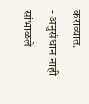कराव्यात.
- अनुसंधान नाही सांभाळले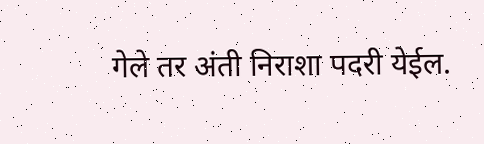गेले तर अंती निराशा पदरी येईल.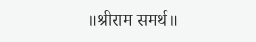॥श्रीराम समर्थ॥